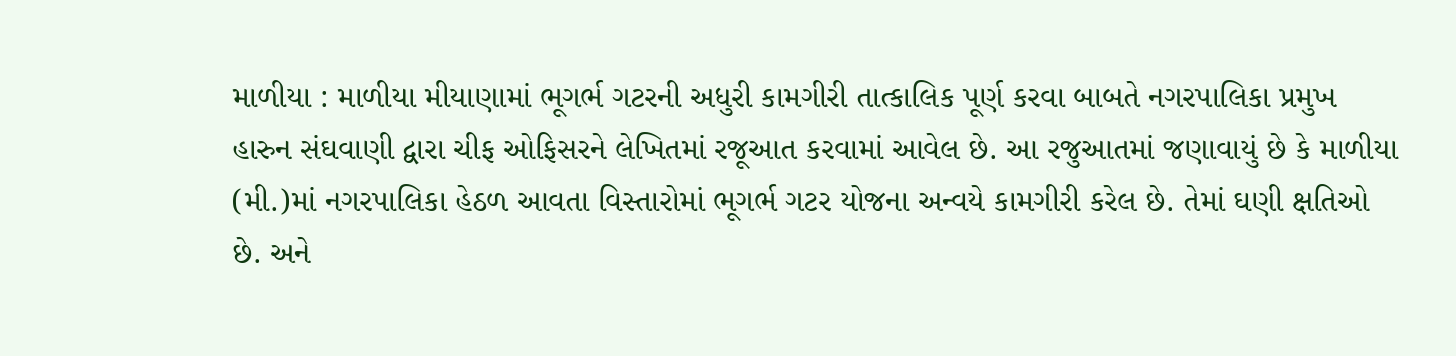માળીયા : માળીયા મીયાણામાં ભૂગર્ભ ગટરની અધુરી કામગીરી તાત્કાલિક પૂર્ણ કરવા બાબતે નગરપાલિકા પ્રમુખ હારુન સંઘવાણી દ્વારા ચીફ ઓફિસરને લેખિતમાં રજૂઆત કરવામાં આવેલ છે. આ રજુઆતમાં જણાવાયું છે કે માળીયા (મી.)માં નગરપાલિકા હેઠળ આવતા વિસ્તારોમાં ભૂગર્ભ ગટર યોજના અન્વયે કામગીરી કરેલ છે. તેમાં ઘણી ક્ષતિઓ છે. અને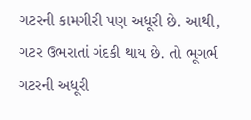ગટરની કામગીરી પણ અધૂરી છે. આથી, ગટર ઉભરાતાં ગંદકી થાય છે. તો ભૂગર્ભ ગટરની અધૂરી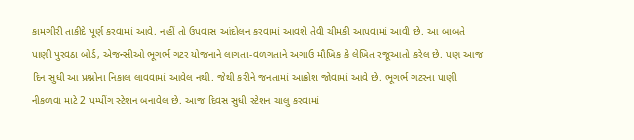કામગીરી તાકીદે પૂર્ણ કરવામાં આવે. નહીં તો ઉપવાસ આંદોલન કરવામાં આવશે તેવી ચીમકી આપવામાં આવી છે. આ બાબતે પાણી પુરવઠા બોર્ડ, એજન્સીઓ ભૂગર્ભ ગટર યોજનાને લાગતા-વળગતાને અગાઉ મૌખિક કે લેખિત રજૂઆતો કરેલ છે. પણ આજ દિન સુધી આ પ્રશ્નોના નિકાલ લાવવામાં આવેલ નથી. જેથી કરીને જનતામાં આક્રોશ જોવામાં આવે છે. ભૂગર્ભ ગટરના પાણી નીકળવા માટે 2 પમ્પીંગ સ્ટેશન બનાવેલ છે. આજ દિવસ સુધી સ્ટેશન ચાલુ કરવામાં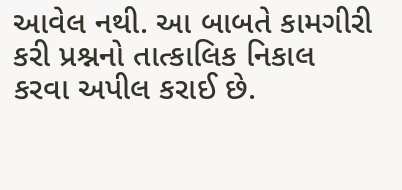આવેલ નથી. આ બાબતે કામગીરી કરી પ્રશ્નનો તાત્કાલિક નિકાલ કરવા અપીલ કરાઈ છે.